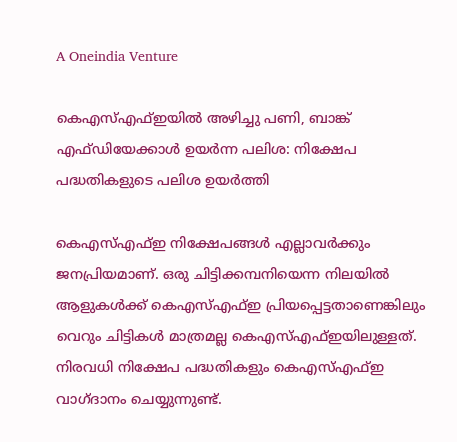A Oneindia Venture

കെഎസ്എഫ്ഇയിൽ അഴിച്ചു പണി, ബാങ്ക് എഫ്ഡിയേക്കാൾ ഉയർന്ന പലിശ: നിക്ഷേപ പദ്ധതികളുടെ പലിശ ഉയർത്തി

കെഎസ്എഫ്ഇ നിക്ഷേപങ്ങൾ എല്ലാവർക്കും ജനപ്രിയമാണ്. ഒരു ചിട്ടിക്കമ്പനിയെന്ന നിലയിൽ ആളുകൾക്ക് കെഎസ്എഫ്ഇ പ്രിയപ്പെട്ടതാണെങ്കിലും വെറും ചിട്ടികൾ മാത്രമല്ല കെഎസ്എഫ്ഇയിലുള്ളത്. നിരവധി നിക്ഷേപ പദ്ധതികളും കെഎസ്എഫ്ഇ വാഗ്ദാനം ചെയ്യുന്നുണ്ട്.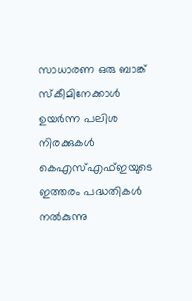സാധാരണ ഒരു ബാങ്ക് സ്കീമിനേക്കാൾ ഉയർന്ന പലിശ നിരക്കുകൾ കെഎസ്എഫ്ഇയുടെ ഇത്തരം പദ്ധതികൾ നൽകുന്നു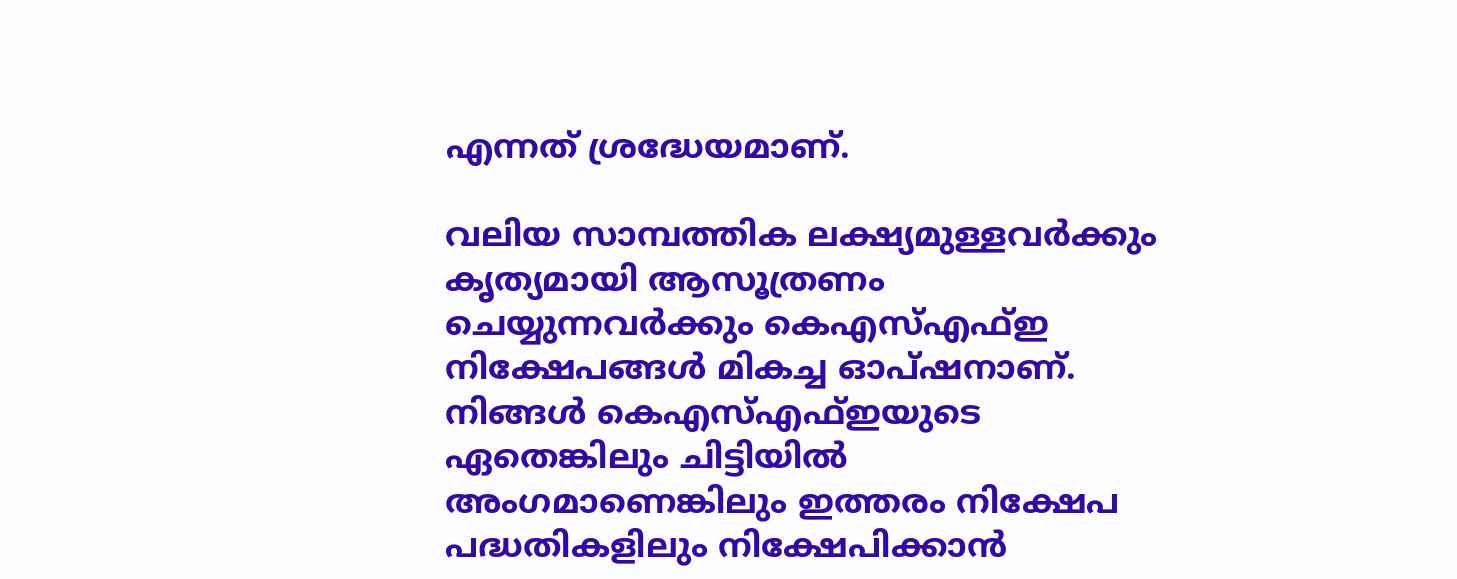എന്നത് ശ്രദ്ധേയമാണ്.

വലിയ സാമ്പത്തിക ലക്ഷ്യമുള്ളവർക്കും കൃത്യമായി ആസൂത്രണം ചെയ്യുന്നവർക്കും കെഎസ്എഫ്ഇ നിക്ഷേപങ്ങൾ മികച്ച ഓപ്ഷനാണ്. നിങ്ങൾ കെഎസ്എഫ്ഇയുടെ ഏതെങ്കിലും ചിട്ടിയിൽ അംഗമാണെങ്കിലും ഇത്തരം നിക്ഷേപ പദ്ധതികളിലും നിക്ഷേപിക്കാൻ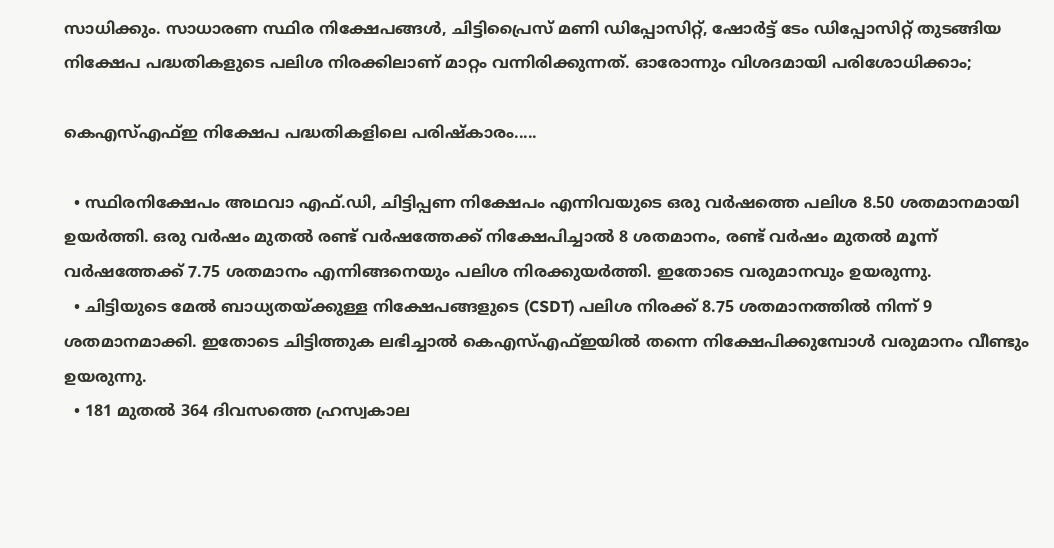സാധിക്കും. സാധാരണ സ്ഥിര നിക്ഷേപങ്ങൾ, ചിട്ടിപ്രൈസ്‌ മണി ഡിപ്പോസിറ്റ്, ഷോർട്ട് ടേം ഡിപ്പോസിറ്റ് തുടങ്ങിയ നിക്ഷേപ പദ്ധതികളുടെ പലിശ നിരക്കിലാണ് മാറ്റം വന്നിരിക്കുന്നത്. ഓരോന്നും വിശദമായി പരിശോധിക്കാം;

കെഎസ്എഫ്ഇ നിക്ഷേപ പദ്ധതികളിലെ പരിഷ്കാരം.....

  • സ്ഥിരനിക്ഷേപം അഥവാ എഫ്.ഡി, ചിട്ടിപ്പണ നിക്ഷേപം എന്നിവയുടെ ഒരു വർഷത്തെ പലിശ 8.50 ശതമാനമായി ഉയർത്തി. ഒരു വർഷം മുതൽ രണ്ട് വർഷത്തേക്ക് നിക്ഷേപിച്ചാൽ 8 ശതമാനം, രണ്ട് വർഷം മുതൽ മൂന്ന് വർഷത്തേക്ക് 7.75 ശതമാനം എന്നിങ്ങനെയും പലിശ നിരക്കുയർത്തി. ഇതോടെ വരുമാനവും ഉയരുന്നു.
  • ചിട്ടിയുടെ മേൽ ബാധ്യതയ്ക്കുള്ള നിക്ഷേപങ്ങളുടെ (CSDT) പലിശ നിരക്ക്‌ 8.75 ശതമാനത്തിൽ നിന്ന് 9 ശതമാനമാക്കി. ഇതോടെ ചിട്ടിത്തുക ലഭിച്ചാൽ കെഎസ്എഫ്ഇയിൽ തന്നെ നിക്ഷേപിക്കുമ്പോൾ വരുമാനം വീണ്ടും ഉയരുന്നു.
  • 181 മുതൽ 364 ദിവസത്തെ ഹ്രസ്വകാല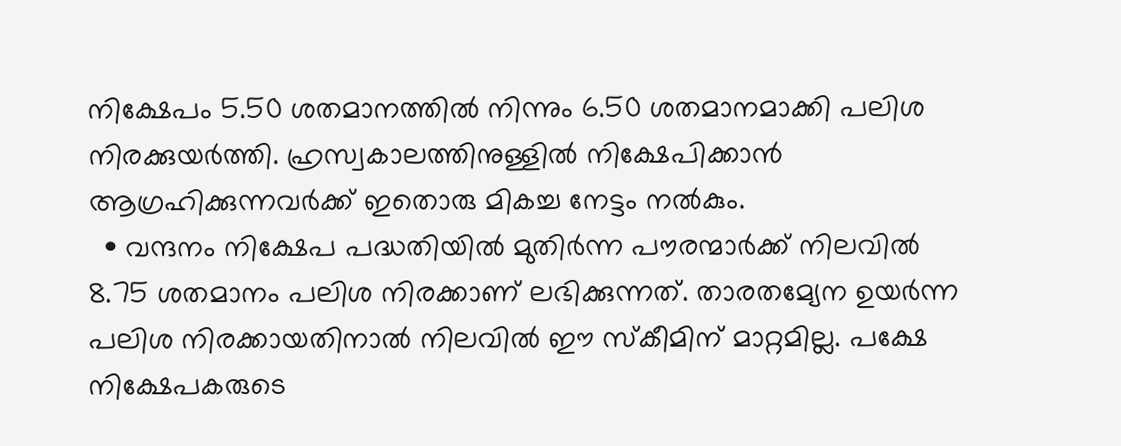നിക്ഷേപം 5.50 ശതമാനത്തിൽ നിന്നും 6.50 ശതമാനമാക്കി പലിശ നിരക്കുയർത്തി. ഹ്രസ്വകാലത്തിനുള്ളിൽ നിക്ഷേപിക്കാൻ ആഗ്രഹിക്കുന്നവർക്ക് ഇതൊരു മികച്ച നേട്ടം നൽകും.
  • വന്ദനം നിക്ഷേപ പദ്ധതിയിൽ മുതിർന്ന പൗരന്മാർക്ക് നിലവിൽ 8.75 ശതമാനം പലിശ നിരക്കാണ് ലഭിക്കുന്നത്. താരതമ്യേന ഉയർന്ന പലിശ നിരക്കായതിനാൽ നിലവിൽ ഈ സ്കീമിന് മാറ്റമില്ല. പക്ഷേ നിക്ഷേപകരുടെ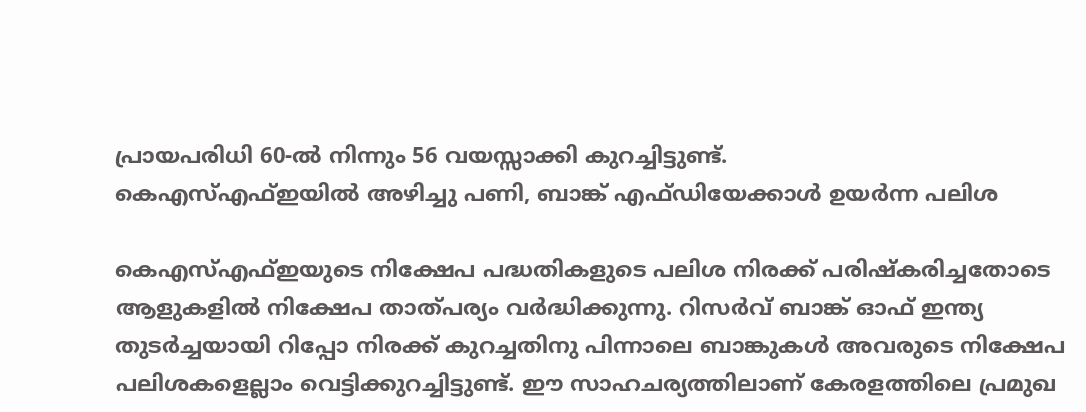പ്രായപരിധി 60-ൽ നിന്നും 56 വയസ്സാക്കി കുറച്ചിട്ടുണ്ട്.
കെഎസ്എഫ്ഇയിൽ അഴിച്ചു പണി, ബാങ്ക് എഫ്ഡിയേക്കാൾ ഉയർന്ന പലിശ

കെഎസ്എഫ്ഇയുടെ നിക്ഷേപ പദ്ധതികളുടെ പലിശ നിരക്ക് പരിഷ്കരിച്ചതോടെ ആളുകളിൽ നിക്ഷേപ താത്പര്യം വർദ്ധിക്കുന്നു. റിസർവ് ബാങ്ക് ഓഫ് ഇന്ത്യ തുടർച്ചയായി റിപ്പോ നിരക്ക് കുറച്ചതിനു പിന്നാലെ ബാങ്കുകൾ അവരുടെ നിക്ഷേപ പലിശകളെല്ലാം വെട്ടിക്കുറച്ചിട്ടുണ്ട്. ഈ സാഹചര്യത്തിലാണ് കേരളത്തിലെ പ്രമുഖ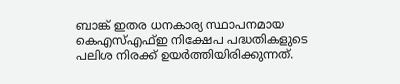ബാങ്ക് ഇതര ധനകാര്യ സ്ഥാപനമായ കെഎസ്എഫ്ഇ നിക്ഷേപ പദ്ധതികളുടെ പലിശ നിരക്ക് ഉയർത്തിയിരിക്കുന്നത്.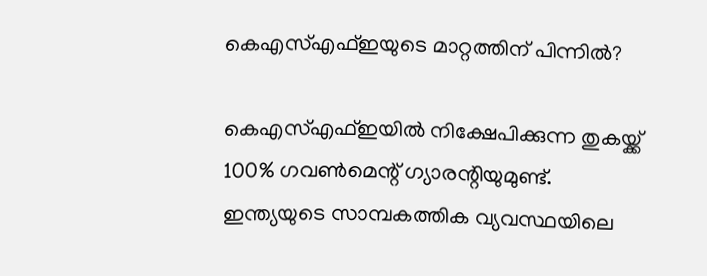കെഎസ്എഫ്ഇയുടെ മാറ്റത്തിന് പിന്നിൽ?

കെഎസ്എഫ്ഇയിൽ നിക്ഷേപിക്കുന്ന തുകയ്ക്ക് 100% ഗവൺമെന്റ് ഗ്യാരന്റിയുമുണ്ട്. ഇന്ത്യയുടെ സാമ്പകത്തിക വ്യവസ്ഥയിലെ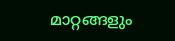മാറ്റങ്ങളും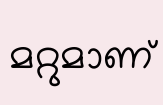മറ്റുമാണ്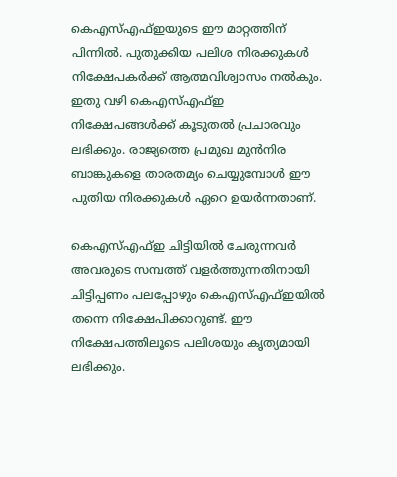കെഎസ്എഫ്ഇയുടെ ഈ മാറ്റത്തിന് പിന്നിൽ. പുതുക്കിയ പലിശ നിരക്കുകൾ നിക്ഷേപകർക്ക് ആത്മവിശ്വാസം നൽകും. ഇതു വഴി കെഎസ്എഫ്ഇ നിക്ഷേപങ്ങൾക്ക് കൂടുതൽ പ്രചാരവും ലഭിക്കും. രാജ്യത്തെ പ്രമുഖ മുൻനിര ബാങ്കുകളെ താരതമ്യം ചെയ്യുമ്പോൾ ഈ പുതിയ നിരക്കുകൾ ഏറെ ഉയർന്നതാണ്.

കെഎസ്എഫ്ഇ ചിട്ടിയിൽ ചേരുന്നവർ അവരുടെ സമ്പത്ത് വളർത്തുന്നതിനായി ചിട്ടിപ്പണം പലപ്പോഴും കെഎസ്എഫ്ഇയിൽ തന്നെ നിക്ഷേപിക്കാറുണ്ട്. ഈ നിക്ഷേപത്തിലൂടെ പലിശയും കൃത്യമായി ലഭിക്കും.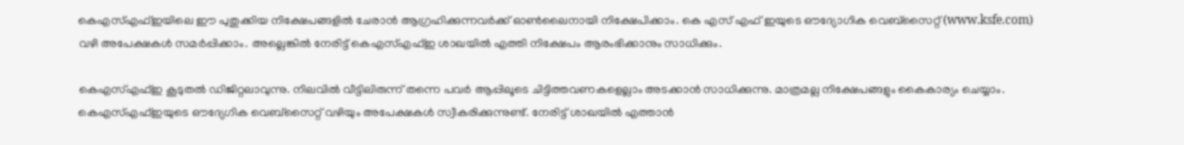കെഎസ്എഫ്ഇയിലെ ഈ പുതുക്കിയ നിക്ഷേപങ്ങളിൽ ചേരാൻ ആഗ്രഹിക്കുന്നവർക്ക് ഓൺലൈനായി നിക്ഷേപിക്കാം. കെ എസ് എഫ് ഇയുടെ ഔദ്യോഗിക വെബ്സൈറ്റ് (www.ksfe.com) വഴി അപേക്ഷകൾ സമർപ്പിക്കാം. അല്ലെങ്കിൽ നേരിട്ട് കെഎസ്എഫ്ഇ ശാഖയിൽ എത്തി നിക്ഷേപം ആരംഭിക്കാനും സാധിക്കും.

കെഎസ്എഫ്ഇ കൂടുതൽ ഡിജിറ്റലാവുന്നു. നിലവിൽ വീട്ടിലിരുന്ന് തന്നെ പവർ ആപ്പിലൂടെ ചിട്ടിത്തവണകളെല്ലാം അടക്കാൻ സാധിക്കുന്നു. മാത്രമല്ല നിക്ഷേപങ്ങളും കൈകാര്യം ചെയ്യാം. കെഎസ്എഫ്ഇയുടെ ഔദ്യേഗിക വെബ്സൈറ്റ് വഴിയും അപേക്ഷകൾ സ്വീകരിക്കുന്നുണ്ട്. നേരിട്ട് ശാഖയിൽ എത്താൻ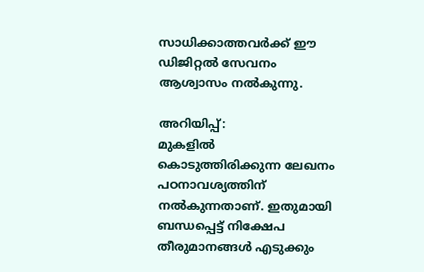സാധിക്കാത്തവർക്ക് ഈ ഡിജിറ്റൽ സേവനം ആശ്വാസം നൽകുന്നു.

അറിയിപ്പ്:
മുകളില്‍ കൊടുത്തിരിക്കുന്ന ലേഖനം പഠനാവശ്യത്തിന് നൽകുന്നതാണ്. ഇതുമായി ബന്ധപ്പെട്ട് നിക്ഷേപ തീരുമാനങ്ങള്‍ എടുക്കും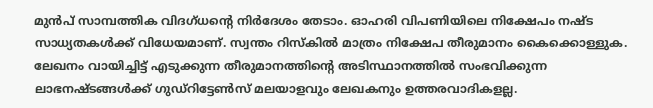മുന്‍പ് സാമ്പത്തിക വിദഗ്ധന്റെ നിര്‍ദേശം തേടാം. ഓഹരി വിപണിയിലെ നിക്ഷേപം നഷ്ട സാധ്യതകള്‍ക്ക് വിധേയമാണ്. സ്വന്തം റിസ്‌കില്‍ മാത്രം നിക്ഷേപ തീരുമാനം കൈക്കൊള്ളുക. ലേഖനം വായിച്ചിട്ട് എടുക്കുന്ന തീരുമാനത്തിന്റെ അടിസ്ഥാനത്തില്‍ സംഭവിക്കുന്ന ലാഭനഷ്ടങ്ങള്‍ക്ക് ഗുഡ്റിട്ടേൺസ് മലയാളവും ലേഖകനും ഉത്തരവാദികളല്ല.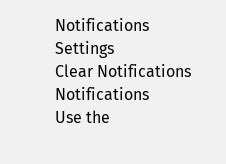Notifications
Settings
Clear Notifications
Notifications
Use the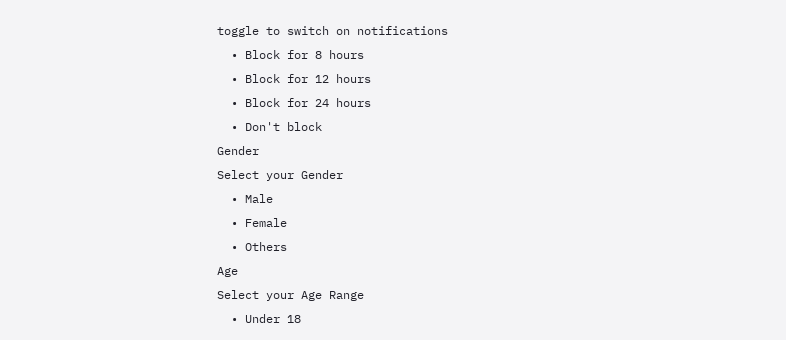toggle to switch on notifications
  • Block for 8 hours
  • Block for 12 hours
  • Block for 24 hours
  • Don't block
Gender
Select your Gender
  • Male
  • Female
  • Others
Age
Select your Age Range
  • Under 18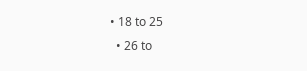• 18 to 25
  • 26 to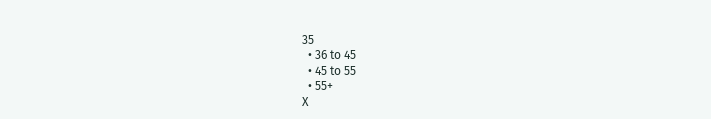35
  • 36 to 45
  • 45 to 55
  • 55+
X